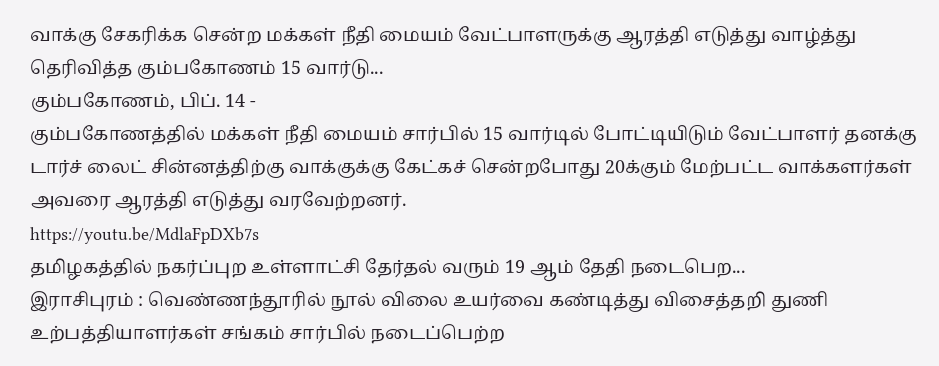வாக்கு சேகரிக்க சென்ற மக்கள் நீதி மையம் வேட்பாளருக்கு ஆரத்தி எடுத்து வாழ்த்து தெரிவித்த கும்பகோணம் 15 வார்டு...
கும்பகோணம், பிப். 14 -
கும்பகோணத்தில் மக்கள் நீதி மையம் சார்பில் 15 வார்டில் போட்டியிடும் வேட்பாளர் தனக்கு டார்ச் லைட் சின்னத்திற்கு வாக்குக்கு கேட்கச் சென்றபோது 20க்கும் மேற்பட்ட வாக்களர்கள் அவரை ஆரத்தி எடுத்து வரவேற்றனர்.
https://youtu.be/MdlaFpDXb7s
தமிழகத்தில் நகர்ப்புற உள்ளாட்சி தேர்தல் வரும் 19 ஆம் தேதி நடைபெற...
இராசிபுரம் : வெண்ணந்தூரில் நூல் விலை உயர்வை கண்டித்து விசைத்தறி துணி உற்பத்தியாளர்கள் சங்கம் சார்பில் நடைப்பெற்ற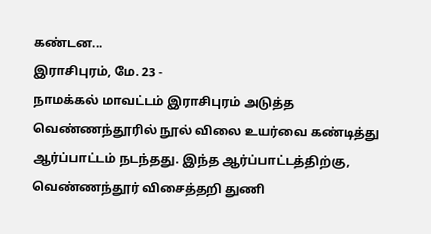கண்டன...
இராசிபுரம், மே. 23 -
நாமக்கல் மாவட்டம் இராசிபுரம் அடுத்த வெண்ணந்தூரில் நூல் விலை உயர்வை கண்டித்து ஆர்ப்பாட்டம் நடந்தது. இந்த ஆர்ப்பாட்டத்திற்கு, வெண்ணந்தூர் விசைத்தறி துணி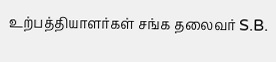உற்பத்தியாளர்கள் சங்க தலைவர் S.B.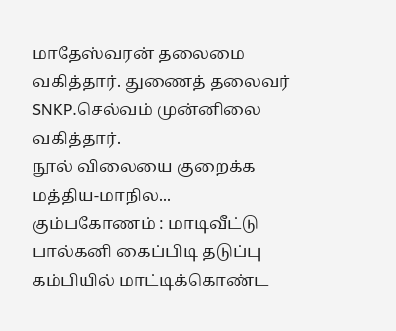மாதேஸ்வரன் தலைமை வகித்தார். துணைத் தலைவர் SNKP.செல்வம் முன்னிலை வகித்தார்.
நூல் விலையை குறைக்க மத்திய-மாநில...
கும்பகோணம் : மாடிவீட்டு பால்கனி கைப்பிடி தடுப்பு கம்பியில் மாட்டிக்கொண்ட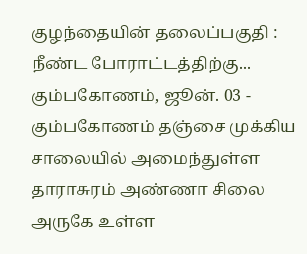குழந்தையின் தலைப்பகுதி : நீண்ட போராட்டத்திற்கு...
கும்பகோணம், ஜூன். 03 -
கும்பகோணம் தஞ்சை முக்கிய சாலையில் அமைந்துள்ள தாராசுரம் அண்ணா சிலை அருகே உள்ள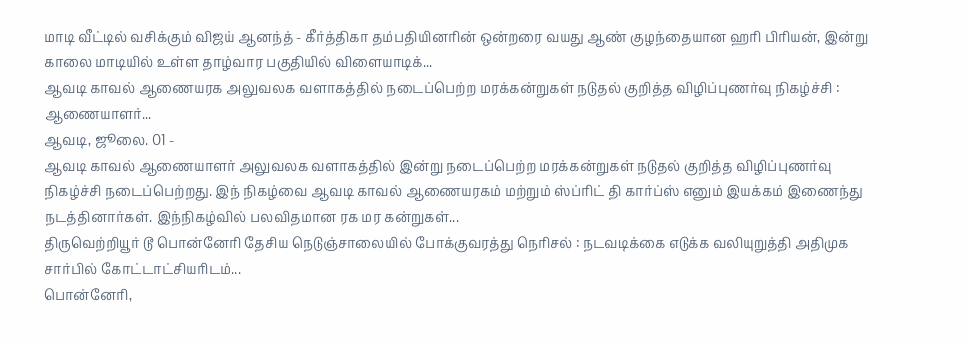மாடி வீட்டில் வசிக்கும் விஜய் ஆனந்த் - கீர்த்திகா தம்பதியினரின் ஒன்றரை வயது ஆண் குழந்தையான ஹரி பிரியன், இன்று காலை மாடியில் உள்ள தாழ்வார பகுதியில் விளையாடிக்...
ஆவடி காவல் ஆணையரக அலுவலக வளாகத்தில் நடைப்பெற்ற மரக்கன்றுகள் நடுதல் குறித்த விழிப்புணர்வு நிகழ்ச்சி : ஆணையாளர்...
ஆவடி, ஜூலை. 01 -
ஆவடி காவல் ஆணையாளர் அலுவலக வளாகத்தில் இன்று நடைப்பெற்ற மரக்கன்றுகள் நடுதல் குறித்த விழிப்புணர்வு நிகழ்ச்சி நடைப்பெற்றது. இந் நிகழ்வை ஆவடி காவல் ஆணையரகம் மற்றும் ஸ்ப்ரிட் தி கார்ப்ஸ் எனும் இயக்கம் இணைந்து நடத்தினார்கள். இந்நிகழ்வில் பலவிதமான ரக மர கன்றுகள்...
திருவெற்றியூர் டூ பொன்னேரி தேசிய நெடுஞ்சாலையில் போக்குவரத்து நெரிசல் : நடவடிக்கை எடுக்க வலியுறுத்தி அதிமுக சார்பில் கோட்டாட்சியரிடம்...
பொன்னேரி,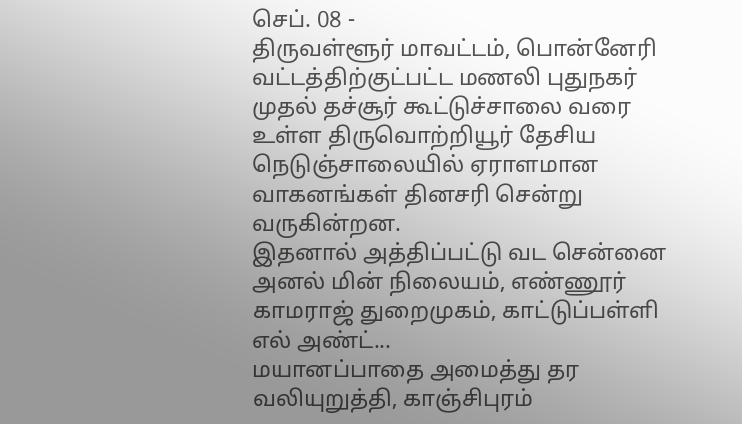செப். 08 -
திருவள்ளூர் மாவட்டம், பொன்னேரி வட்டத்திற்குட்பட்ட மணலி புதுநகர் முதல் தச்சூர் கூட்டுச்சாலை வரை உள்ள திருவொற்றியூர் தேசிய நெடுஞ்சாலையில் ஏராளமான வாகனங்கள் தினசரி சென்று வருகின்றன.
இதனால் அத்திப்பட்டு வட சென்னை அனல் மின் நிலையம், எண்ணூர் காமராஜ் துறைமுகம், காட்டுப்பள்ளி எல் அண்ட்...
மயானப்பாதை அமைத்து தர வலியுறுத்தி, காஞ்சிபுரம்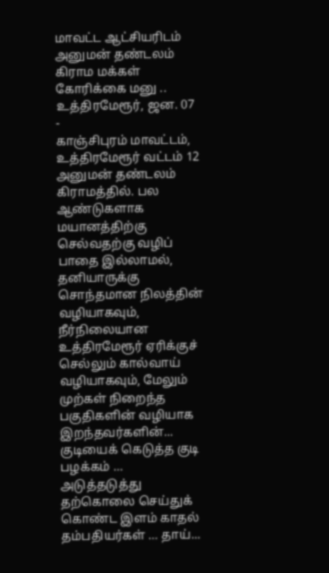மாவட்ட ஆட்சியரிடம் அனுமன் தண்டலம் கிராம மக்கள் கோரிக்கை மனு ..
உத்திரமேரூர், ஜன. 07 -
காஞ்சிபுரம் மாவட்டம், உத்திரமேரூர் வட்டம் 12 அனுமன் தண்டலம் கிராமத்தில். பல ஆண்டுகளாக மயானத்திற்கு செல்வதற்கு வழிப் பாதை இல்லாமல், தனியாருக்கு சொந்தமான நிலத்தின் வழியாகவும், நீர்நிலையான உத்திரமேரூர் ஏரிக்குச் செல்லும் கால்வாய் வழியாகவும், மேலும் முற்கள் நிறைந்த பகுதிகளின் வழியாக இறந்தவர்களின்...
குடியைக் கெடுத்த குடி பழக்கம் … அடுத்தடுத்து தற்கொலை செய்துக் கொண்ட இளம் காதல் தம்பதியர்கள் … தாய்...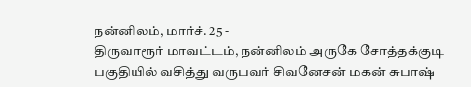நன்னிலம், மார்ச். 25 -
திருவாரூர் மாவட்டம், நன்னிலம் அருகே சோத்தக்குடி பகுதியில் வசித்து வருபவர் சிவனேசன் மகன் சுபாஷ்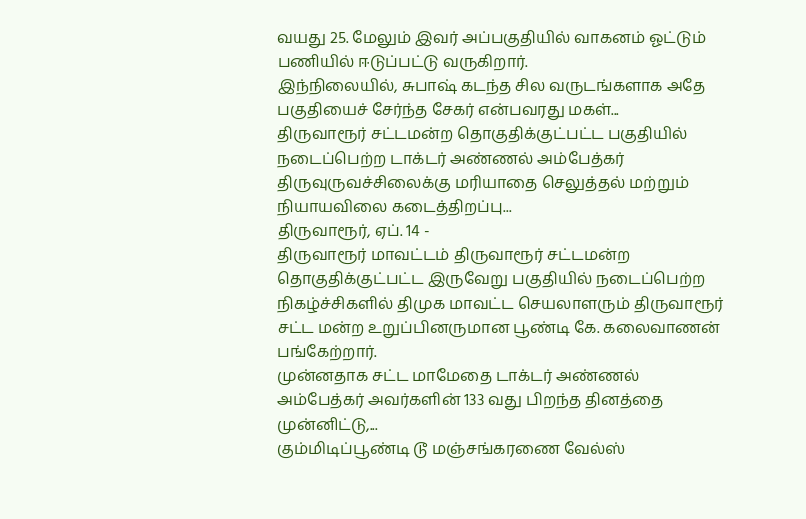வயது 25. மேலும் இவர் அப்பகுதியில் வாகனம் ஓட்டும் பணியில் ஈடுப்பட்டு வருகிறார்.
இந்நிலையில், சுபாஷ் கடந்த சில வருடங்களாக அதே பகுதியைச் சேர்ந்த சேகர் என்பவரது மகள்...
திருவாரூர் சட்டமன்ற தொகுதிக்குட்பட்ட பகுதியில் நடைப்பெற்ற டாக்டர் அண்ணல் அம்பேத்கர் திருவுருவச்சிலைக்கு மரியாதை செலுத்தல் மற்றும் நியாயவிலை கடைத்திறப்பு...
திருவாரூர், ஏப். 14 -
திருவாரூர் மாவட்டம் திருவாரூர் சட்டமன்ற தொகுதிக்குட்பட்ட இருவேறு பகுதியில் நடைப்பெற்ற நிகழ்ச்சிகளில் திமுக மாவட்ட செயலாளரும் திருவாரூர் சட்ட மன்ற உறுப்பினருமான பூண்டி கே. கலைவாணன் பங்கேற்றார்.
முன்னதாக சட்ட மாமேதை டாக்டர் அண்ணல் அம்பேத்கர் அவர்களின் 133 வது பிறந்த தினத்தை முன்னிட்டு,...
கும்மிடிப்பூண்டி டூ மஞ்சங்கரணை வேல்ஸ்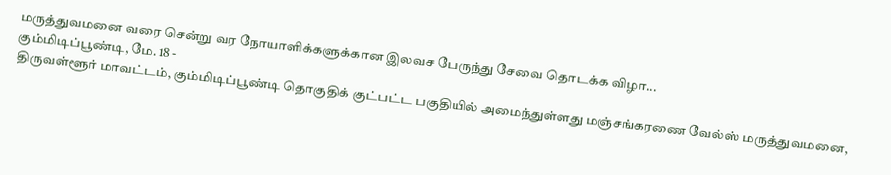மருத்துவமனை வரை சென்று வர நோயாளிக்களுக்கான இலவச பேருந்து சேவை தொடக்க விழா...
கும்மிடிப்பூண்டி, மே. 18 -
திருவள்ளூர் மாவட்டம், கும்மிடிப்பூண்டி தொகுதிக் குட்பட்ட பகுதியில் அமைந்துள்ளது மஞ்சங்கரணை வேல்ஸ் மருத்துவமனை,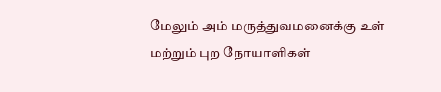மேலும் அம் மருத்துவமனைக்கு உள் மற்றும் புற நோயாளிகள்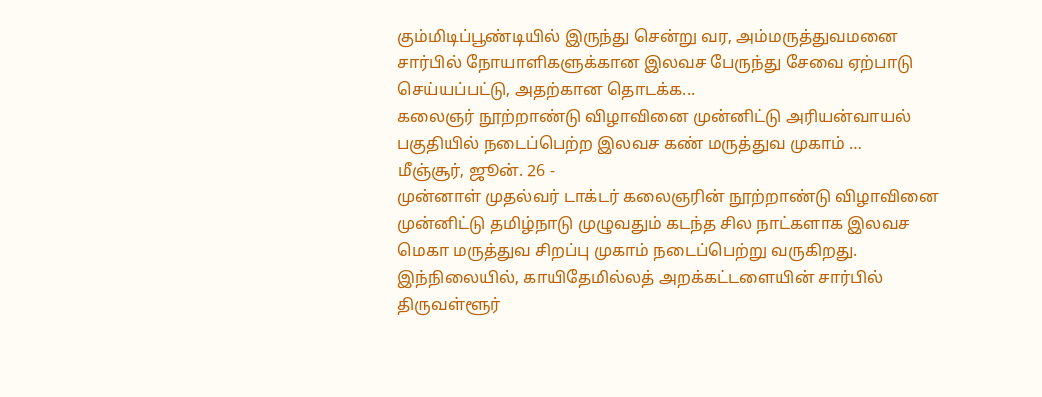கும்மிடிப்பூண்டியில் இருந்து சென்று வர, அம்மருத்துவமனை சார்பில் நோயாளிகளுக்கான இலவச பேருந்து சேவை ஏற்பாடு செய்யப்பட்டு, அதற்கான தொடக்க...
கலைஞர் நூற்றாண்டு விழாவினை முன்னிட்டு அரியன்வாயல் பகுதியில் நடைப்பெற்ற இலவச கண் மருத்துவ முகாம் …
மீஞ்சூர், ஜூன். 26 -
முன்னாள் முதல்வர் டாக்டர் கலைஞரின் நூற்றாண்டு விழாவினை முன்னிட்டு தமிழ்நாடு முழுவதும் கடந்த சில நாட்களாக இலவச மெகா மருத்துவ சிறப்பு முகாம் நடைப்பெற்று வருகிறது.
இந்நிலையில், காயிதேமில்லத் அறக்கட்டளையின் சார்பில் திருவள்ளூர்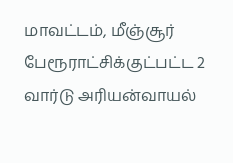மாவட்டம், மீஞ்சூர் பேரூராட்சிக்குட்பட்ட 2 வார்டு அரியன்வாயல்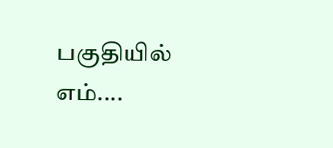பகுதியில் எம்....